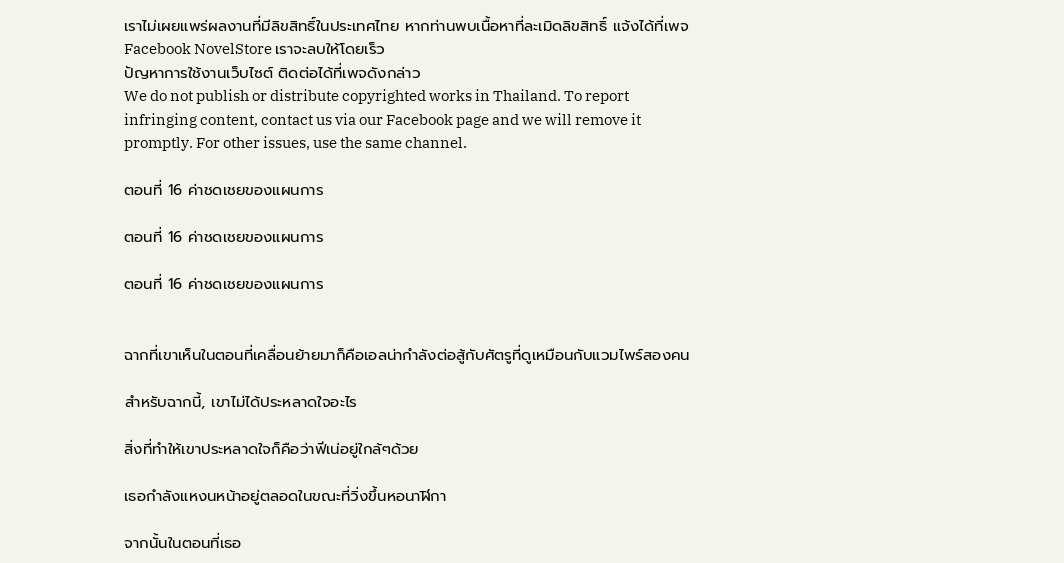เราไม่เผยแพร่ผลงานที่มีลิขสิทธิ์ในประเทศไทย หากท่านพบเนื้อหาที่ละเมิดลิขสิทธิ์ แจ้งได้ที่เพจ Facebook NovelStore เราจะลบให้โดยเร็ว
ปัญหาการใช้งานเว็บไซต์ ติดต่อได้ที่เพจดังกล่าว
We do not publish or distribute copyrighted works in Thailand. To report infringing content, contact us via our Facebook page and we will remove it promptly. For other issues, use the same channel.

ตอนที่ 16 ค่าชดเชยของแผนการ

ตอนที่ 16 ค่าชดเชยของแผนการ

ตอนที่ 16 ค่าชดเชยของแผนการ


ฉากที่เขาเห็นในตอนที่เคลื่อนย้ายมาก็คือเอลน่ากำลังต่อสู้กับศัตรูที่ดูเหมือนกับแวมไพร์สองคน

สำหรับฉากนี้, เขาไม่ได้ประหลาดใจอะไร

สิ่งที่ทำให้เขาประหลาดใจก็คือว่าฟีเน่อยู่ใกล้ๆด้วย

เธอกำลังแหงนหน้าอยู่ตลอดในขณะที่วิ่งขึ้นหอนาฬิกา

จากนั้นในตอนที่เธอ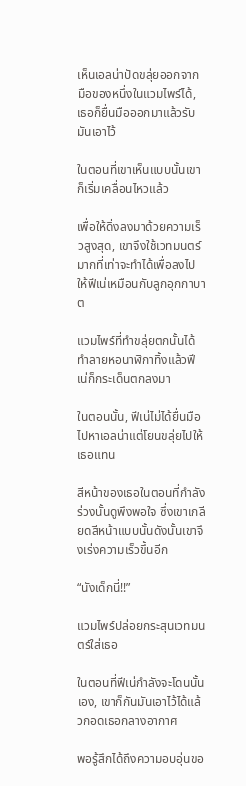เห็นเอลน่าปัดขลุ่ยออกจากมือของหนึ่งในแวมไพร์ได้, เธอก็ยื่นมือออกมาแล้วรับมันเอาไว้

ในตอนที่เขาเห็นแบบนั้นเขาก็เริ่มเคลื่อนไหวแล้ว

เพื่อให้ดิ่งลงมาด้วยความเร็วสูงสุด, เขาจึงใช้เวทมนตร์มากที่เท่าจะทำได้เพื่อลงไปให้ฟีเน่เหมือนกับลูกอุกกาบาต

แวมไพร์ที่ทำขลุ่ยตกนั้นได้ทำลายหอนาฬิกาทิ้งแล้วฟีเน่ก็กระเด็นตกลงมา

ในตอนนั้น, ฟีเน่ไม่ได้ยื่นมือไปหาเอลน่าแต่โยนขลุ่ยไปให้เธอแทน

สีหน้าของเธอในตอนที่กำลังร่วงนั้นดูพึงพอใจ ซึ่งเขาเกลียดสีหน้าแบบนั้นดังนั้นเขาจึงเร่งความเร็วขึ้นอีก

“นังเด็กนี่!!”

แวมไพร์ปล่อยกระสุนเวทมนตร์ใส่เธอ

ในตอนที่ฟีเน่กำลังจะโดนนั้นเอง, เขาก็กันมันเอาไว้ได้แล้วกอดเธอกลางอากาศ

พอรู้สึกได้ถึงความอบอุ่นขอ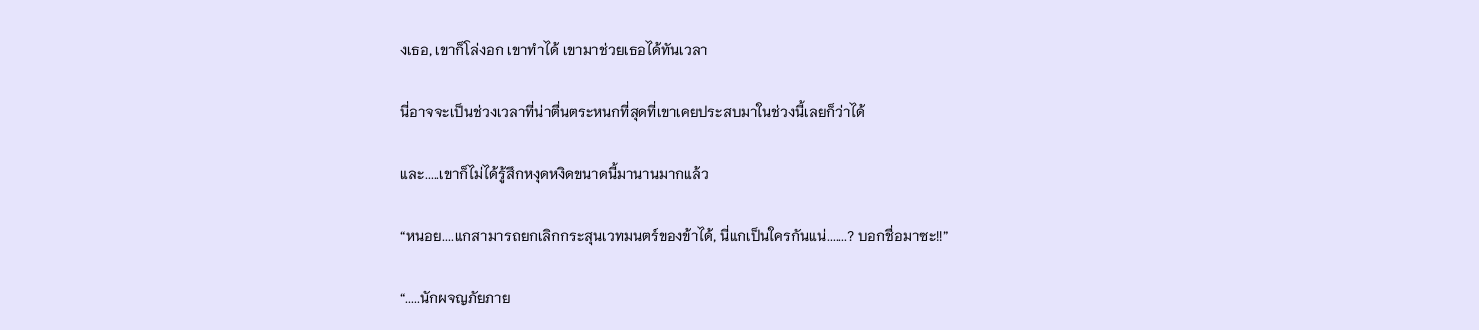งเธอ, เขาก็โล่งอก เขาทำได้ เขามาช่วยเธอได้ทันเวลา

นี่อาจจะเป็นช่วงเวลาที่น่าตื่นตระหนกที่สุดที่เขาเคยประสบมาในช่วงนี้เลยก็ว่าได้

และ.....เขาก็ไม่ได้รู้สึกหงุดหงิดขนาดนี้มานานมากแล้ว

“หนอย....แกสามารถยกเลิกกระสุนเวทมนตร์ของข้าได้, นี่แกเป็นใครกันแน่.......? บอกชื่อมาซะ!!”

“.....นักผจญภัยภาย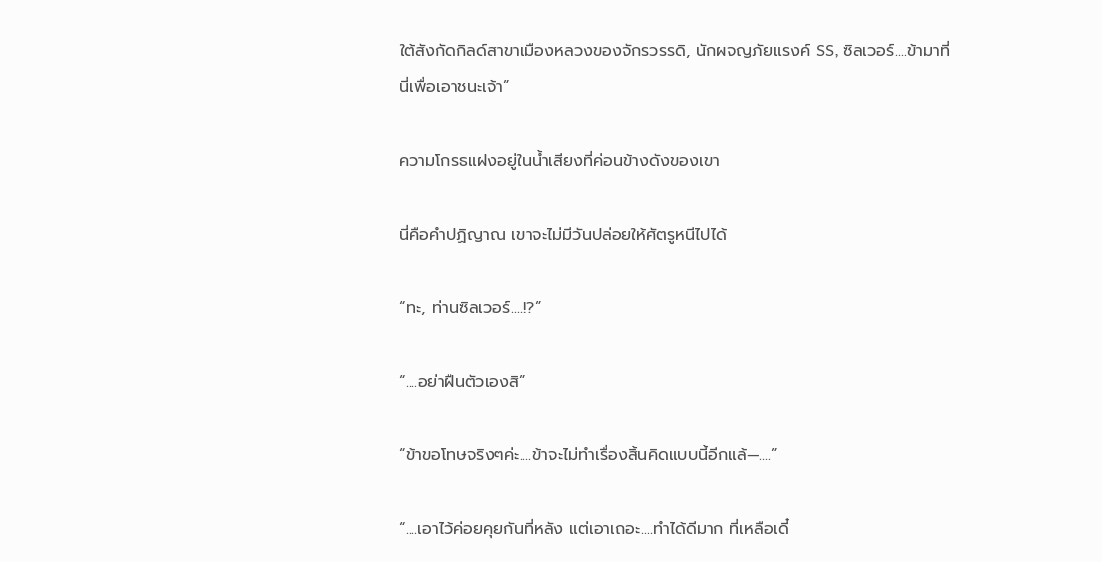ใต้สังกัดกิลด์สาขาเมืองหลวงของจักรวรรดิ, นักผจญภัยแรงค์ SS, ซิลเวอร์....ข้ามาที่นี่เพื่อเอาชนะเจ้า”

ความโกรธแฝงอยู่ในน้ำเสียงที่ค่อนข้างดังของเขา

นี่คือคำปฏิญาณ เขาจะไม่มีวันปล่อยให้ศัตรูหนีไปได้

“ทะ, ท่านซิลเวอร์....!?”

“....อย่าฝืนตัวเองสิ”

“ข้าขอโทษจริงๆค่ะ....ข้าจะไม่ทำเรื่องสิ้นคิดแบบนี้อีกแล้—....”

“....เอาไว้ค่อยคุยกันที่หลัง แต่เอาเถอะ....ทำได้ดีมาก ที่เหลือเดี๋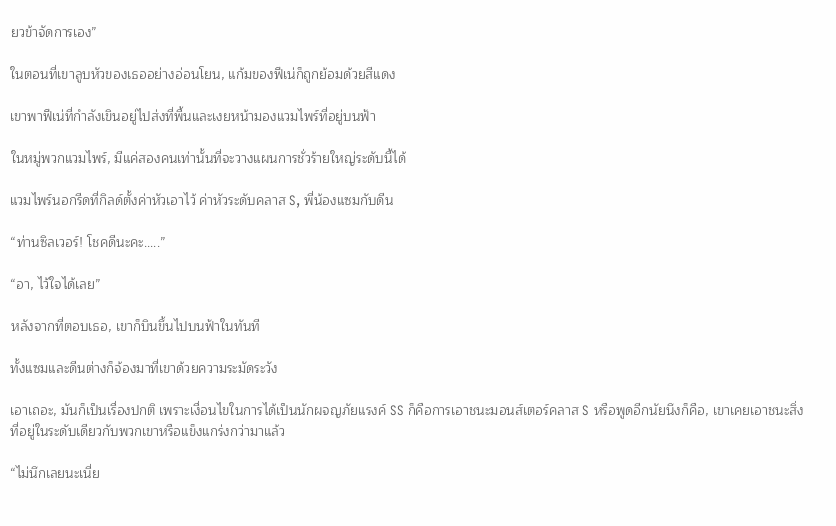ยวข้าจัดการเอง”

ในตอนที่เขาลูบหัวของเธออย่างอ่อนโยน, แก้มของฟีเน่ก็ถูกย้อมด้วยสีแดง

เขาพาฟีเน่ที่กำลังเขินอยู่ไปส่งที่พื้นและเงยหน้ามองแวมไพร์ที่อยู่บนฟ้า

ในหมู่พวกแวมไพร์, มีแค่สองคนเท่านั้นที่จะวางแผนการชั่วร้ายใหญ่ระดับนี้ได้

แวมไพร์นอกรีดที่กิลด์ตั้งค่าหัวเอาไว้ ค่าหัวระดับคลาส S, พี่น้องแซมกับดีน

“ท่านซิลเวอร์! โชคดีนะคะ.....”

“อา, ไว้ใจได้เลย”

หลังจากที่ตอบเธอ, เขาก็บินขึ้นไปบนฟ้าในทันที

ทั้งแซมและดีนต่างก็จ้องมาที่เขาด้วยความระมัดระวัง

เอาเถอะ, มันก็เป็นเรื่องปกติ เพราะเงื่อนไขในการได้เป็นนักผจญภัยแรงค์ SS ก็คือการเอาชนะมอนส์เตอร์คลาส S หรือพูดอีกนัยนึงก็คือ, เขาเคยเอาชนะสิ่งที่อยู่ในระดับเดียวกับพวกเขาหรือแข็งแกร่งกว่ามาแล้ว

“ไม่นึกเลยนะเนี่ย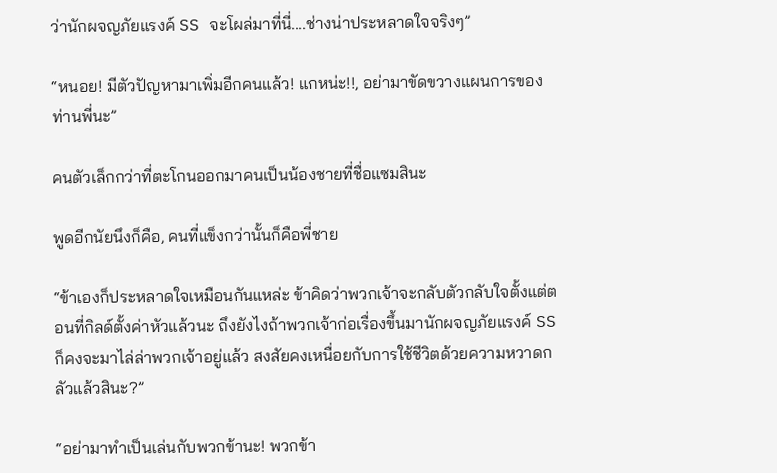ว่านักผจญภัยแรงค์ SS จะโผล่มาที่นี่....ช่างน่าประหลาดใจจริงๆ”

“หนอย! มีตัวปัญหามาเพิ่มอีกคนแล้ว! แกหน่ะ!!, อย่ามาขัดขวางแผนการของท่านพี่นะ”

คนตัวเล็กกว่าที่ตะโกนออกมาคนเป็นน้องชายที่ชื่อแซมสินะ

พูดอีกนัยนึงก็คือ, คนที่แข็งกว่านั้นก็คือพี่ชาย

“ข้าเองก็ประหลาดใจเหมือนกันแหล่ะ ข้าคิดว่าพวกเจ้าจะกลับตัวกลับใจตั้งแต่ตอนที่กิลด์ตั้งค่าหัวแล้วนะ ถึงยังไงถ้าพวกเจ้าก่อเรื่องขึ้นมานักผจญภัยแรงค์ SS ก็คงจะมาไล่ล่าพวกเจ้าอยู่แล้ว สงสัยคงเหนื่อยกับการใช้ชีวิตด้วยความหวาดกลัวแล้วสินะ?”

“อย่ามาทำเป็นเล่นกับพวกข้านะ! พวกข้า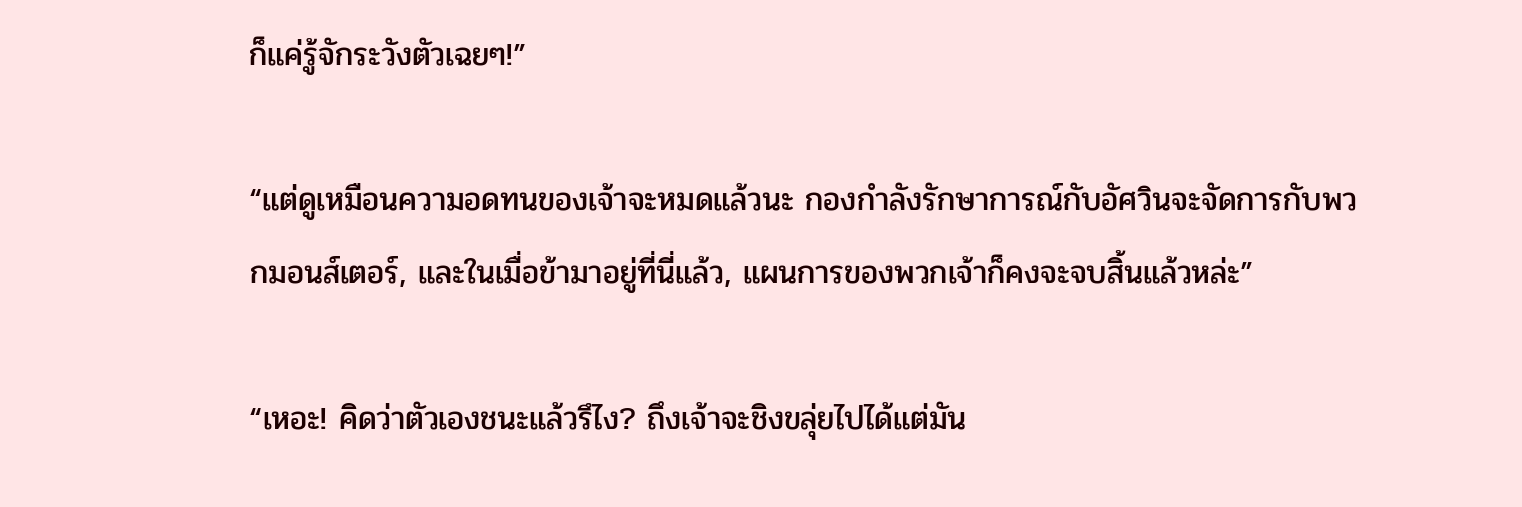ก็แค่รู้จักระวังตัวเฉยๆ!”

“แต่ดูเหมือนความอดทนของเจ้าจะหมดแล้วนะ กองกำลังรักษาการณ์กับอัศวินจะจัดการกับพวกมอนส์เตอร์, และในเมื่อข้ามาอยู่ที่นี่แล้ว, แผนการของพวกเจ้าก็คงจะจบสิ้นแล้วหล่ะ”

“เหอะ! คิดว่าตัวเองชนะแล้วรึไง? ถึงเจ้าจะชิงขลุ่ยไปได้แต่มัน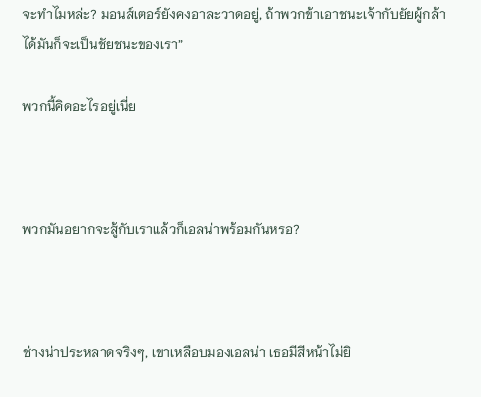จะทำไมหล่ะ? มอนส์เตอร์ยังคงอาละวาดอยู่, ถ้าพวกข้าเอาชนะเจ้ากับยัยผู้กล้าได้มันก็จะเป็นชัยชนะของเรา”

พวกนี้คิดอะไรอยู่เนี่ย



พวกมันอยากจะสู้กับเราแล้วก็เอลน่าพร้อมกันหรอ?



ช่างน่าประหลาดจริงๆ, เขาเหลือบมองเอลน่า เธอมีสีหน้าไม่ยิ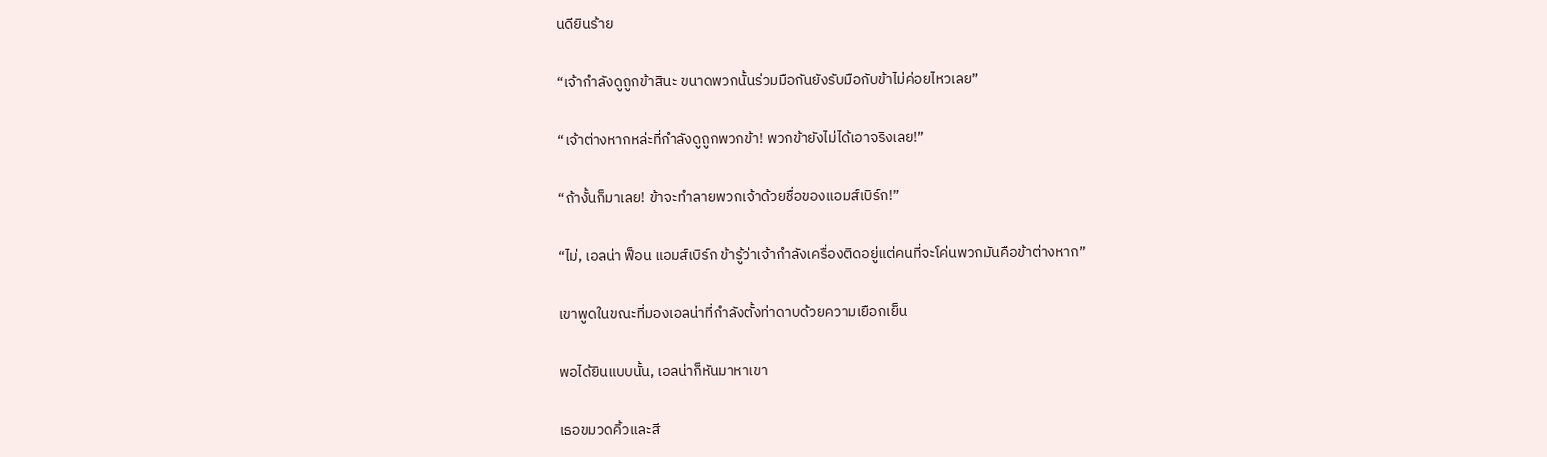นดียินร้าย

“เจ้ากำลังดูถูกข้าสินะ ขนาดพวกนั้นร่วมมือกันยังรับมือกับข้าไม่ค่อยไหวเลย”

“เจ้าต่างหากหล่ะที่กำลังดูถูกพวกข้า! พวกข้ายังไม่ได้เอาจริงเลย!”

“ถ้างั้นก็มาเลย! ข้าจะทำลายพวกเจ้าด้วยชื่อของแอมส์เบิร์ก!”

“ไม่, เอลน่า ฟ็อน แอมส์เบิร์ก ข้ารู้ว่าเจ้ากำลังเครื่องติดอยู่แต่คนที่จะโค่นพวกมันคือข้าต่างหาก”

เขาพูดในขณะที่มองเอลน่าที่กำลังตั้งท่าดาบด้วยความเยือกเย็น

พอได้ยินแบบนั้น, เอลน่าก็หันมาหาเขา

เธอขมวดคิ้วและสี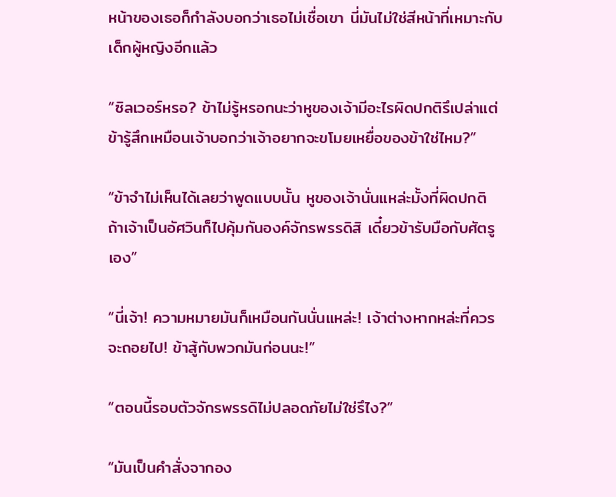หน้าของเธอก็กำลังบอกว่าเธอไม่เชื่อเขา นี่มันไม่ใช่สีหน้าที่เหมาะกับเด็กผู้หญิงอีกแล้ว

“ซิลเวอร์หรอ? ข้าไม่รู้หรอกนะว่าหูของเจ้ามีอะไรผิดปกติรึเปล่าแต่ข้ารู้สึกเหมือนเจ้าบอกว่าเจ้าอยากจะขโมยเหยื่อของข้าใช่ไหม?”

“ข้าจำไม่เห็นได้เลยว่าพูดแบบนั้น หูของเจ้านั่นแหล่ะมั้งที่ผิดปกติ ถ้าเจ้าเป็นอัศวินก็ไปคุ้มกันองค์จักรพรรดิสิ เดี๋ยวข้ารับมือกับศัตรูเอง”

“นี่เจ้า! ความหมายมันก็เหมือนกันนั่นแหล่ะ! เจ้าต่างหากหล่ะที่ควรจะถอยไป! ข้าสู้กับพวกมันก่อนนะ!”

“ตอนนี้รอบตัวจักรพรรดิไม่ปลอดภัยไม่ใช่รึไง?”

“มันเป็นคำสั่งจากอง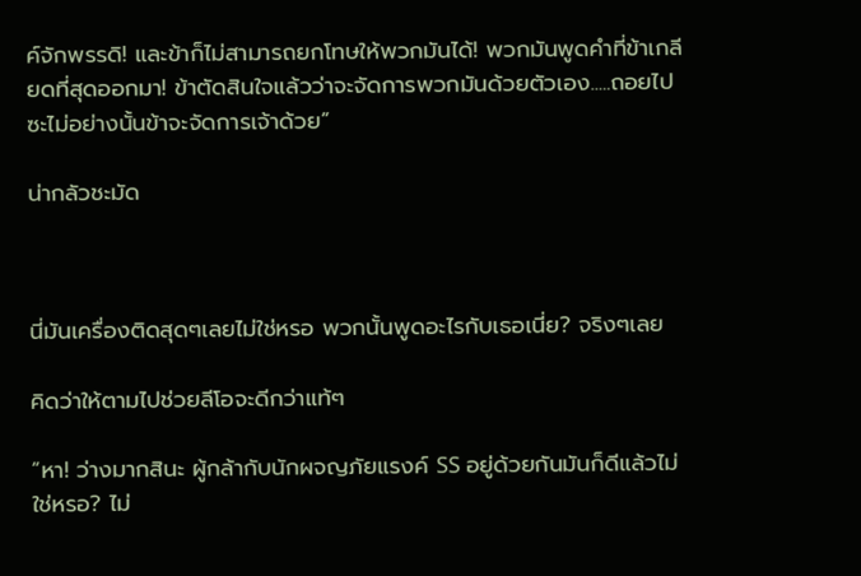ค์จักพรรดิ! และข้าก็ไม่สามารถยกโทษให้พวกมันได้! พวกมันพูดคำที่ข้าเกลียดที่สุดออกมา! ข้าตัดสินใจแล้วว่าจะจัดการพวกมันด้วยตัวเอง.....ถอยไปซะไม่อย่างนั้นข้าจะจัดการเจ้าด้วย”

น่ากลัวชะมัด



นี่มันเครื่องติดสุดๆเลยไม่ใช่หรอ พวกนั้นพูดอะไรกับเธอเนี่ย? จริงๆเลย

คิดว่าให้ตามไปช่วยลีโอจะดีกว่าแท้ๆ

“หา! ว่างมากสินะ ผู้กล้ากับนักผจญภัยแรงค์ SS อยู่ด้วยกันมันก็ดีแล้วไม่ใช่หรอ? ไม่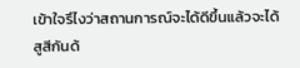เข้าใจรึไงว่าสถานการณ์จะได้ดีขึ้นแล้วจะได้สูสีกันด้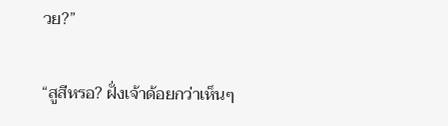วย?”

“สูสีหรอ? ฝั่งเจ้าด้อยกว่าเห็นๆ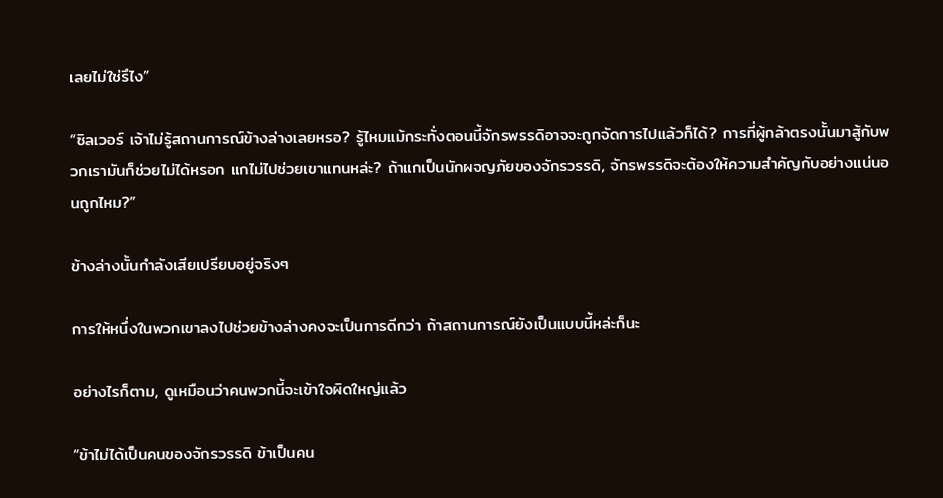เลยไม่ใช่รึไง”

“ซิลเวอร์ เจ้าไม่รู้สถานการณ์ข้างล่างเลยหรอ? รู้ไหมแม้กระทั่งตอนนี้จักรพรรดิอาจจะถูกจัดการไปแล้วก็ได้? การที่ผู้กล้าตรงนั้นมาสู้กับพวกเรามันก็ช่วยไม่ได้หรอก แกไม่ไปช่วยเขาแทนหล่ะ? ถ้าแกเป็นนักผจญภัยของจักรวรรดิ, จักรพรรดิจะต้องให้ความสำคัญกับอย่างแน่นอนถูกไหม?”

ข้างล่างนั้นกำลังเสียเปรียบอยู่จริงๆ

การให้หนึ่งในพวกเขาลงไปช่วยข้างล่างคงจะเป็นการดีกว่า ถ้าสถานการณ์ยังเป็นแบบนี้หล่ะก็นะ

อย่างไรก็ตาม, ดูเหมือนว่าคนพวกนี้จะเข้าใจผิดใหญ่แล้ว

“ข้าไม่ได้เป็นคนของจักรวรรดิ ข้าเป็นคน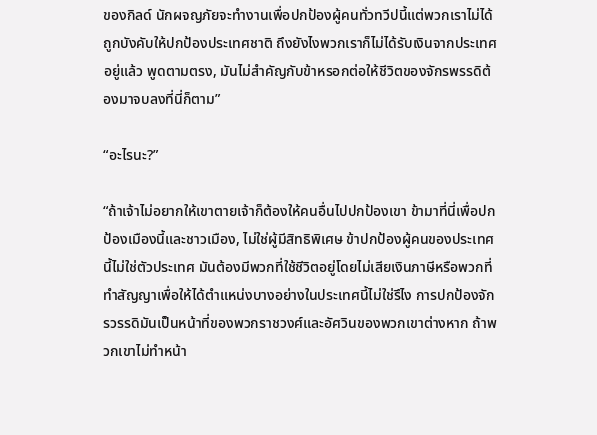ของกิลด์ นักผจญภัยจะทำงานเพื่อปกป้องผู้คนทั่วทวีปนี้แต่พวกเราไม่ได้ถูกบังคับให้ปกป้องประเทศชาติ ถึงยังไงพวกเราก็ไม่ได้รับเงินจากประเทศอยู่แล้ว พูดตามตรง, มันไม่สำคัญกับข้าหรอกต่อให้ชีวิตของจักรพรรดิต้องมาจบลงที่นี่ก็ตาม”

“อะไรนะ?”

“ถ้าเจ้าไม่อยากให้เขาตายเจ้าก็ต้องให้คนอื่นไปปกป้องเขา ข้ามาที่นี่เพื่อปกป้องเมืองนี้และชาวเมือง, ไม่ใช่ผู้มีสิทธิพิเศษ ข้าปกป้องผู้คนของประเทศนี้ไม่ใช่ตัวประเทศ มันต้องมีพวกที่ใช้ชีวิตอยู่โดยไม่เสียเงินภาษีหรือพวกที่ทำสัญญาเพื่อให้ได้ตำแหน่งบางอย่างในประเทศนี้ไม่ใช่รึไง การปกป้องจักรวรรดิมันเป็นหน้าที่ของพวกราชวงศ์และอัศวินของพวกเขาต่างหาก ถ้าพวกเขาไม่ทำหน้า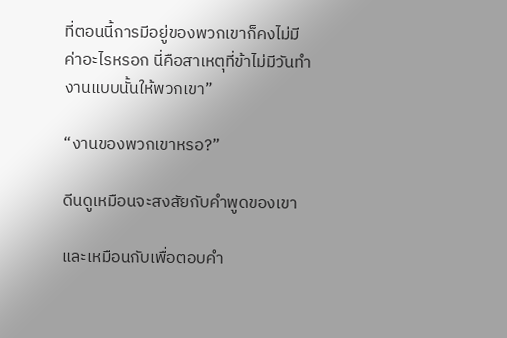ที่ตอนนี้การมีอยู่ของพวกเขาก็คงไม่มีค่าอะไรหรอก นี่คือสาเหตุที่ข้าไม่มีวันทำงานแบบนั้นให้พวกเขา”

“งานของพวกเขาหรอ?”

ดีนดูเหมือนจะสงสัยกับคำพูดของเขา

และเหมือนกับเพื่อตอบคำ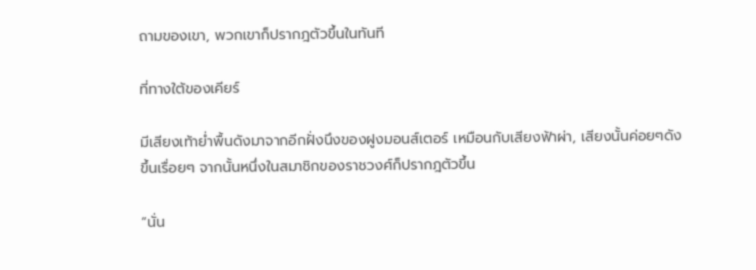ถามของเขา, พวกเขาก็ปรากฎตัวขึ้นในทันที

ที่ทางใต้ของเคียร์

มีเสียงเท้าย่ำพื้นดังมาจากอีกฝั่งนึงของฝูงมอนส์เตอร์ เหมือนกับเสียงฟ้าผ่า, เสียงนั้นค่อยๆดังขึ้นเรื่อยๆ จากนั้นหนึ่งในสมาชิกของราชวงศ์ก็ปรากฎตัวขึ้น

“นั่น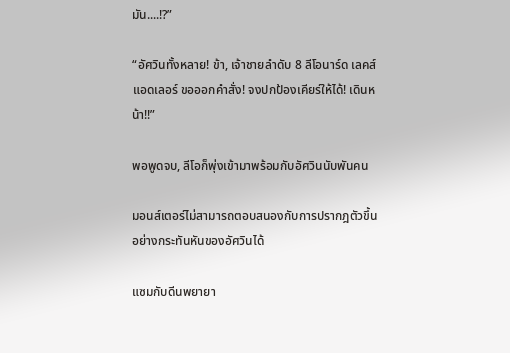มัน....!?”

“อัศวินทั้งหลาย! ข้า, เจ้าชายลำดับ 8 ลีโอนาร์ด เลคส์ แอดเลอร์ ขอออกคำสั่ง! จงปกป้องเคียร์ให้ได้! เดินหน้า!!”

พอพูดจบ, ลีโอก็พุ่งเข้ามาพร้อมกับอัศวินนับพันคน

มอนส์เตอร์ไม่สามารถตอบสนองกับการปรากฎตัวขึ้นอย่างกระทันหันของอัศวินได้

แซมกับดีนพยายา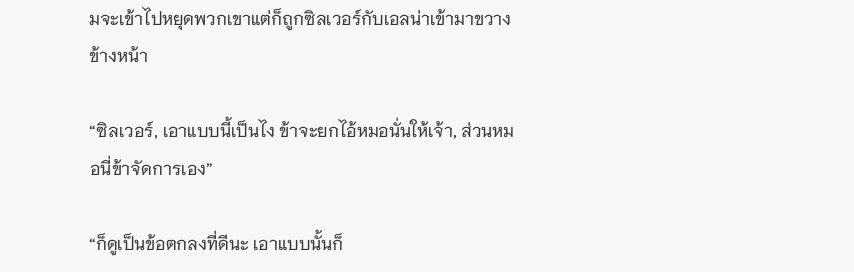มจะเข้าไปหยุดพวกเขาแต่ก็ถูกซิลเวอร์กับเอลน่าเข้ามาขวางข้างหน้า

“ซิลเวอร์, เอาแบบนี้เป็นไง ข้าจะยกไอ้หมอนั่นให้เจ้า, ส่วนหมอนี่ข้าจัดการเอง”

“ก็ดูเป็นข้อตกลงที่ดีนะ เอาแบบนั้นก็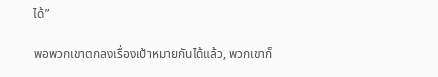ได้”

พอพวกเขาตกลงเรื่องเป้าหมายกันได้แล้ว, พวกเขาก็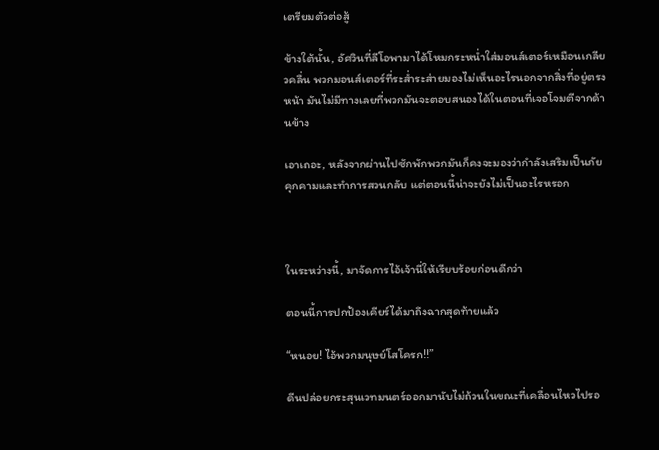เตรียมตัวต่อสู้

ข้างใต้นั้น, อัศวินที่ลีโอพามาได้โหมกระหน่ำใส่มอนส์เตอร์เหมือนเกลียวคลื่น พวกมอนส์เตอร์ที่ระส่ำระส่ายมองไม่เห็นอะไรนอกจากสิ่งที่อยู่ตรงหน้า มันไม่มีทางเลยที่พวกมันจะตอบสนองได้ในตอนที่เจอโจมตีจากด้านข้าง

เอาเถอะ, หลังจากผ่านไปซักพักพวกมันก็คงจะมองว่ากำลังเสริมเป็นภัยคุกคามและทำการสวนกลับ แต่ตอนนี้น่าจะยังไม่เป็นอะไรหรอก



ในระหว่างนี้, มาจัดการไอ้เจ้านี่ให้เรียบร้อยก่อนดีกว่า

ตอนนี้การปกป้องเคียร์ได้มาถึงฉากสุดท้ายแล้ว

“หนอย! ไอ้พวกมนุษย์โสโครก!!”

ดีนปล่อยกระสุนเวทมนตร์ออกมานับไม่ถ้วนในขณะที่เคลื่อนไหวไปรอ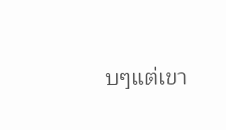บๆแต่เขา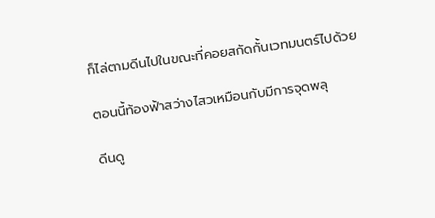ก็ไล่ตามดีนไปในขณะที่คอยสกัดกั้นเวทมนตร์ไปด้วย

ตอนนี้ท้องฟ้าสว่างไสวเหมือนกับมีการจุดพลุ

ดีนดู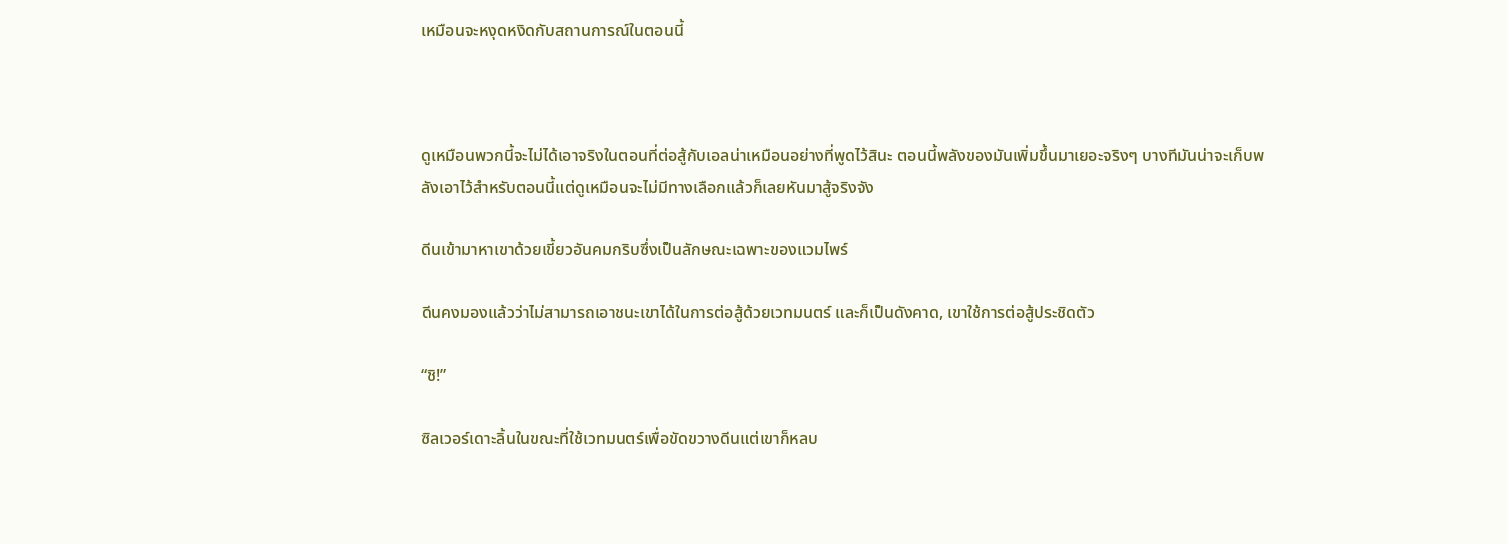เหมือนจะหงุดหงิดกับสถานการณ์ในตอนนี้



ดูเหมือนพวกนี้จะไม่ได้เอาจริงในตอนที่ต่อสู้กับเอลน่าเหมือนอย่างที่พูดไว้สินะ ตอนนี้พลังของมันเพิ่มขึ้นมาเยอะจริงๆ บางทีมันน่าจะเก็บพลังเอาไว้สำหรับตอนนี้แต่ดูเหมือนจะไม่มีทางเลือกแล้วก็เลยหันมาสู้จริงจัง

ดีนเข้ามาหาเขาด้วยเขี้ยวอันคมกริบซึ่งเป็นลักษณะเฉพาะของแวมไพร์

ดีนคงมองแล้วว่าไม่สามารถเอาชนะเขาได้ในการต่อสู้ด้วยเวทมนตร์ และก็เป็นดังคาด, เขาใช้การต่อสู้ประชิดตัว

“ชิ!”

ซิลเวอร์เดาะลิ้นในขณะที่ใช้เวทมนตร์เพื่อขัดขวางดีนแต่เขาก็หลบ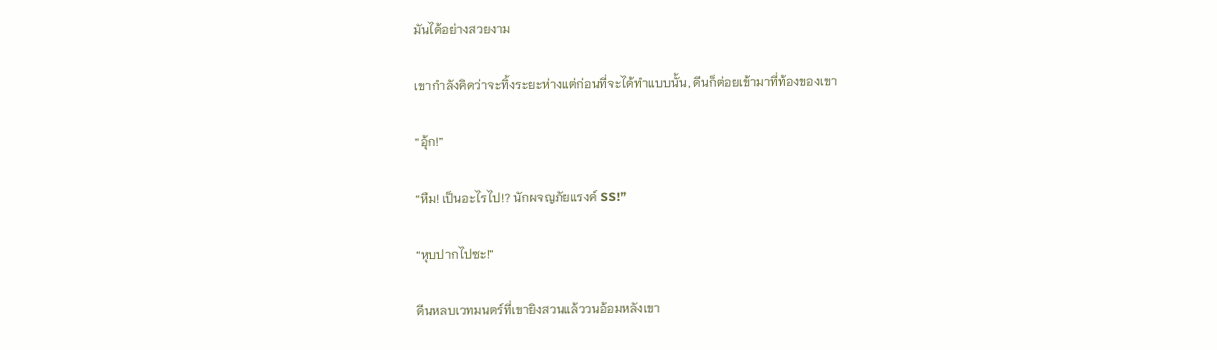มันได้อย่างสวยงาม

เขากำลังคิดว่าจะทิ้งระยะห่างแต่ก่อนที่จะได้ทำแบบนั้น, ดีนก็ต่อยเข้ามาที่ท้องของเขา

“อุ้ก!”

“หืม! เป็นอะไรไป!? นักผจญภัยแรงค์ SS!”

“หุบปากไปซะ!”

ดีนหลบเวทมนตร์ที่เขายิงสวนแล้ววนอ้อมหลังเขา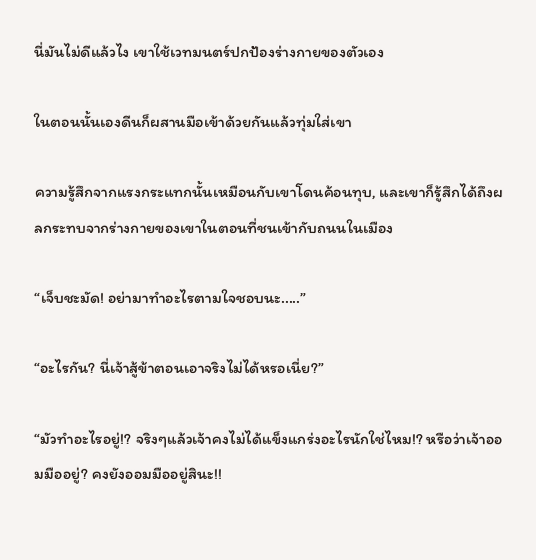นี่มันไม่ดีแล้วไง เขาใช้เวทมนตร์ปกป้องร่างกายของตัวเอง

ในตอนนั้นเองดีนก็ผสานมือเข้าด้วยกันแล้วทุ่มใส่เขา

ความรู้สึกจากแรงกระแทกนั้นเหมือนกับเขาโดนค้อนทุบ, และเขาก็รู้สึกได้ถึงผลกระทบจากร่างกายของเขาในตอนที่ชนเข้ากับถนนในเมือง

“เจ็บชะมัด! อย่ามาทำอะไรตามใจชอบนะ.....”

“อะไรกัน? นี่เจ้าสู้ข้าตอนเอาจริงไม่ได้หรอเนี่ย?”

“มัวทำอะไรอยู่!? จริงๆแล้วเจ้าคงไม่ได้แข็งแกร่งอะไรนักใช่ไหม!? หรือว่าเจ้าออมมืออยู่? คงยังออมมืออยู่สินะ!!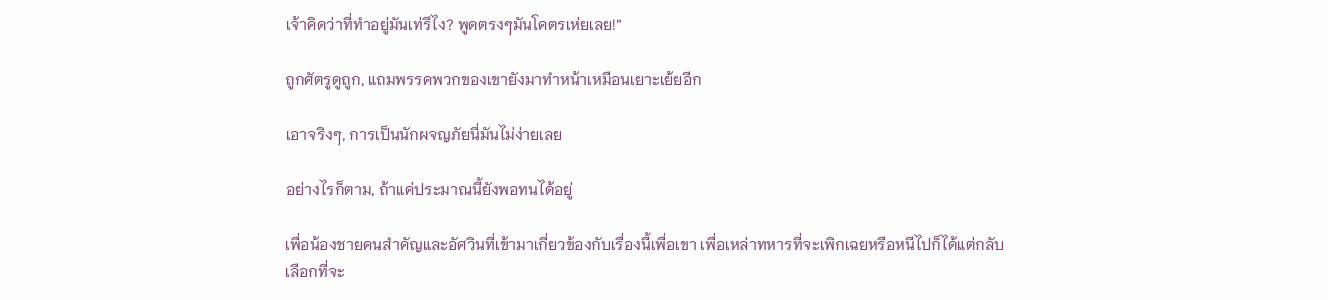เจ้าคิดว่าที่ทำอยู่มันเท่รึไง? พูดตรงๆมันโคตรเห่ยเลย!”

ถูกศัตรูดูถูก, แถมพรรคพวกของเขายังมาทำหน้าเหมือนเยาะเย้ยอีก

เอาจริงๆ, การเป็นนักผจญภัยนี่มันไม่ง่ายเลย

อย่างไรก็ตาม, ถ้าแค่ประมาณนี้ยังพอทนได้อยู่

เพื่อน้องชายคนสำคัญและอัศวินที่เข้ามาเกี่ยวข้องกับเรื่องนี้เพื่อเขา เพื่อเหล่าทหารที่จะเพิกเฉยหรือหนีไปก็ได้แต่กลับเลือกที่จะ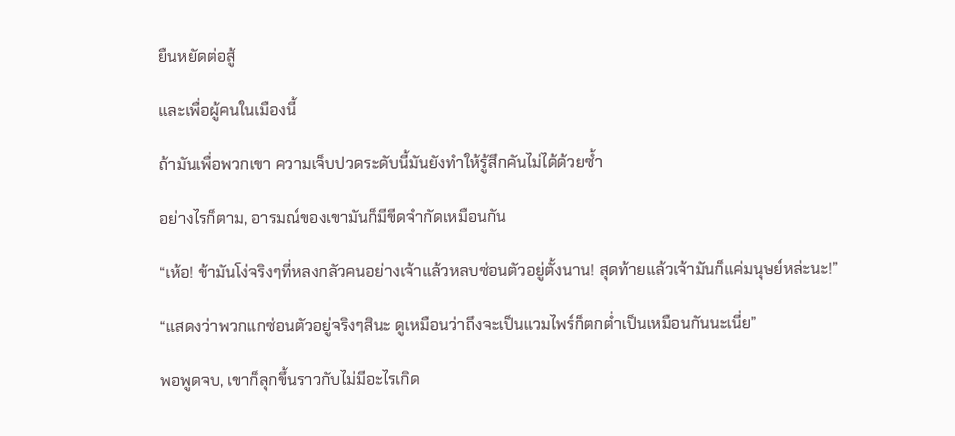ยืนหยัดต่อสู้

และเพื่อผู้คนในเมืองนี้

ถ้ามันเพื่อพวกเขา ความเจ็บปวดระดับนี้มันยังทำให้รู้สึกคันไม่ได้ด้วยซ้ำ

อย่างไรก็ตาม, อารมณ์ของเขามันก็มีขีดจำกัดเหมือนกัน

“เห้อ! ข้ามันโง่จริงๆที่หลงกลัวคนอย่างเจ้าแล้วหลบซ่อนตัวอยู่ตั้งนาน! สุดท้ายแล้วเจ้ามันก็แค่มนุษย์หล่ะนะ!”

“แสดงว่าพวกแกซ่อนตัวอยู่จริงๆสินะ ดูเหมือนว่าถึงจะเป็นแวมไพร์ก็ตกต่ำเป็นเหมือนกันนะเนี่ย”

พอพูดจบ, เขาก็ลุกขึ้นราวกับไม่มีอะไรเกิด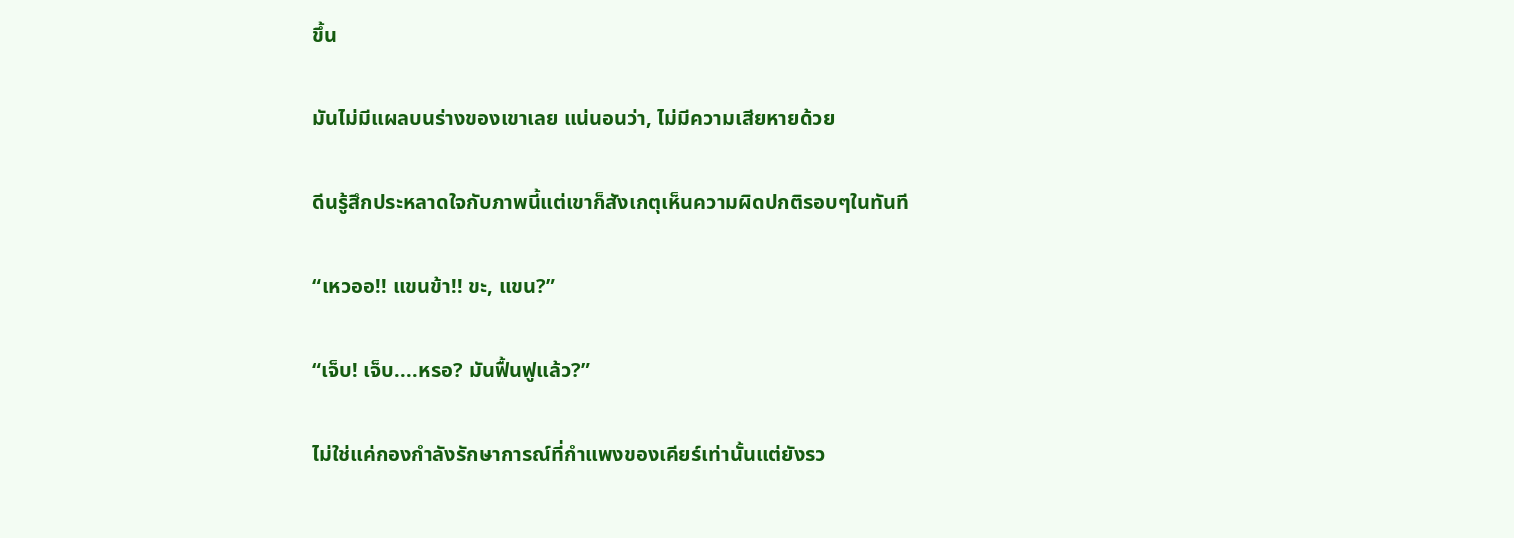ขึ้น

มันไม่มีแผลบนร่างของเขาเลย แน่นอนว่า, ไม่มีความเสียหายด้วย

ดีนรู้สึกประหลาดใจกับภาพนี้แต่เขาก็สังเกตุเห็นความผิดปกติรอบๆในทันที

“เหวออ!! แขนข้า!! ขะ, แขน?”

“เจ็บ! เจ็บ....หรอ? มันฟื้นฟูแล้ว?”

ไม่ใช่แค่กองกำลังรักษาการณ์ที่กำแพงของเคียร์เท่านั้นแต่ยังรว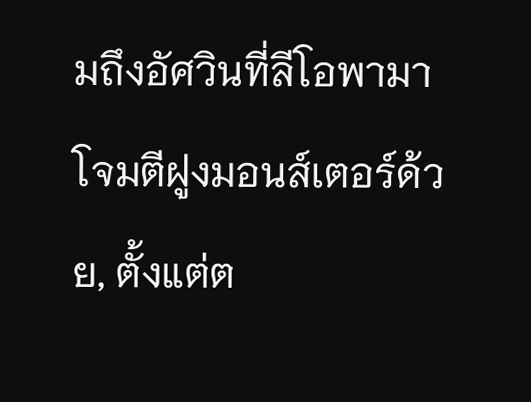มถึงอัศวินที่ลีโอพามาโจมตีฝูงมอนส์เตอร์ด้วย, ตั้งแต่ต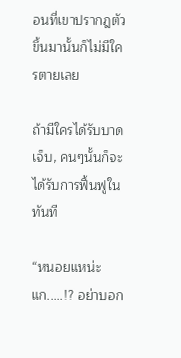อนที่เขาปรากฎตัวขึ้นมานั้นก็ไม่มีใครตายเลย

ถ้ามีใครได้รับบาดเจ็บ, คนๆนั้นก็จะได้รับการฟื้นฟูในทันที

“หนอยแหน่ะแก.....!? อย่าบอก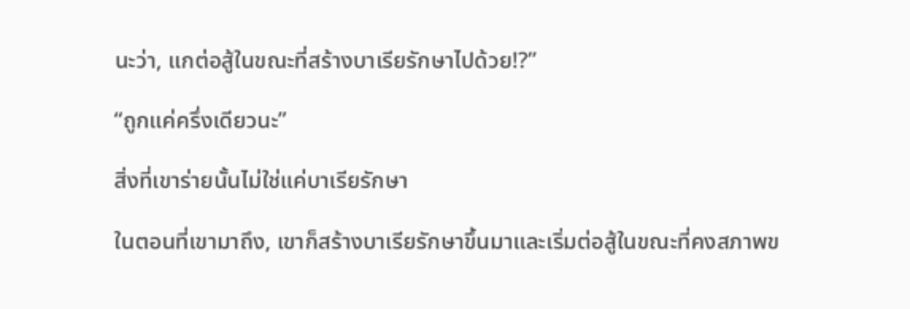นะว่า, แกต่อสู้ในขณะที่สร้างบาเรียรักษาไปด้วย!?”

“ถูกแค่ครึ่งเดียวนะ”

สิ่งที่เขาร่ายนั้นไม่ใช่แค่บาเรียรักษา

ในตอนที่เขามาถึง, เขาก็สร้างบาเรียรักษาขึ้นมาและเริ่มต่อสู้ในขณะที่คงสภาพข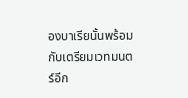องบาเรียนั้นพร้อมกับเตรียมเวทมนตร์อีก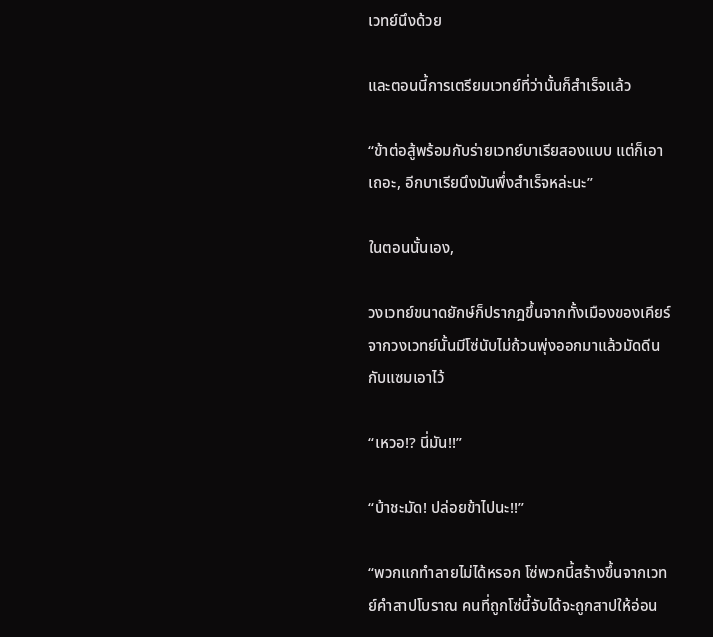เวทย์นึงด้วย

และตอนนี้การเตรียมเวทย์ที่ว่านั้นก็สำเร็จแล้ว

“ข้าต่อสู้พร้อมกับร่ายเวทย์บาเรียสองแบบ แต่ก็เอาเถอะ, อีกบาเรียนึงมันพึ่งสำเร็จหล่ะนะ”

ในตอนนั้นเอง,

วงเวทย์ขนาดยักษ์ก็ปรากฎขึ้นจากทั้งเมืองของเคียร์ จากวงเวทย์นั้นมีโซ่นับไม่ถ้วนพุ่งออกมาแล้วมัดดีนกับแซมเอาไว้

“เหวอ!? นี่มัน!!”

“บ้าชะมัด! ปล่อยข้าไปนะ!!”

“พวกแกทำลายไม่ได้หรอก โซ่พวกนี้สร้างขึ้นจากเวทย์คำสาปโบราณ คนที่ถูกโซ่นี้จับได้จะถูกสาปให้อ่อน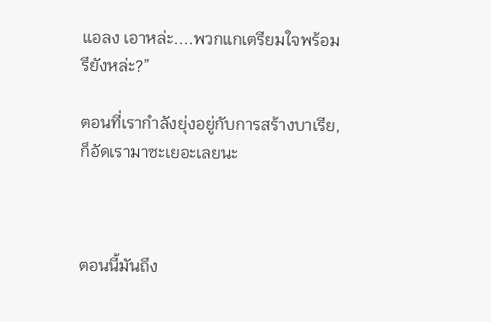แอลง เอาหล่ะ....พวกแกเตรียมใจพร้อมรึยังหล่ะ?”

ตอนที่เรากำลังยุ่งอยู่กับการสร้างบาเรีย, ก็อัดเรามาซะเยอะเลยนะ



ตอนนี้มันถึง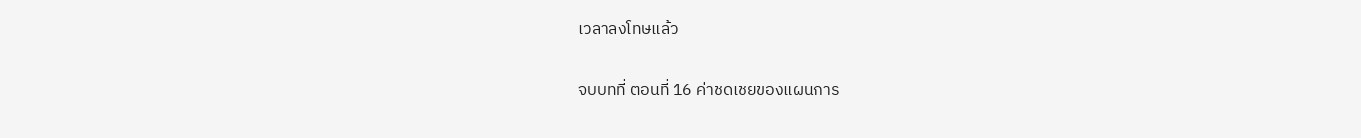เวลาลงโทษแล้ว

จบบทที่ ตอนที่ 16 ค่าชดเชยของแผนการ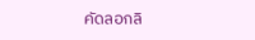คัดลอกลิ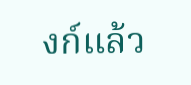งก์แล้ว